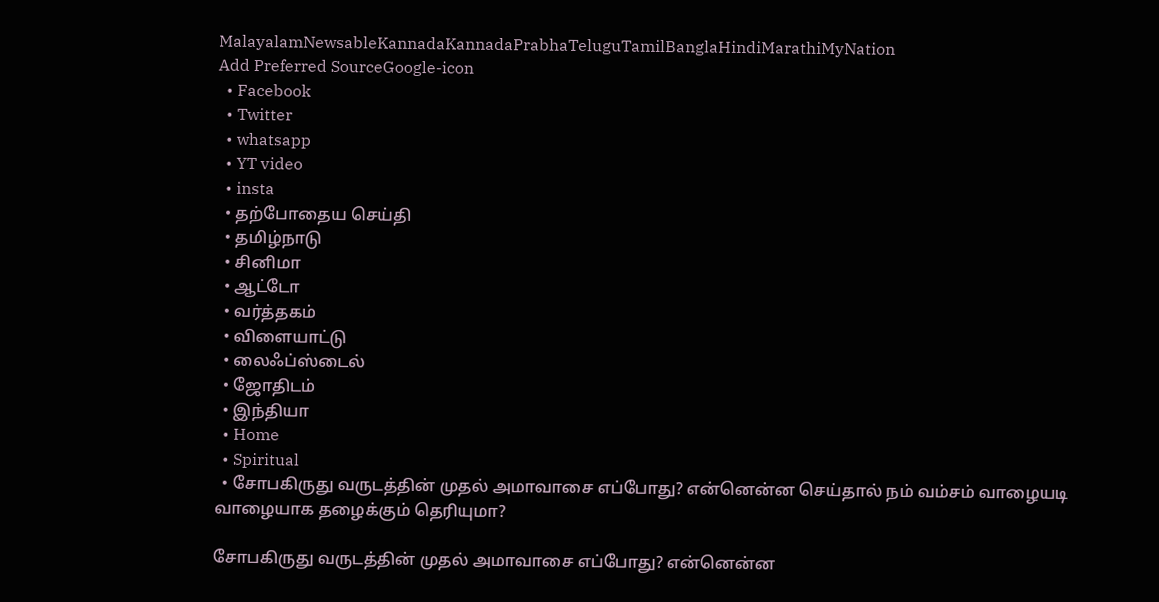MalayalamNewsableKannadaKannadaPrabhaTeluguTamilBanglaHindiMarathiMyNation
Add Preferred SourceGoogle-icon
  • Facebook
  • Twitter
  • whatsapp
  • YT video
  • insta
  • தற்போதைய செய்தி
  • தமிழ்நாடு
  • சினிமா
  • ஆட்டோ
  • வர்த்தகம்
  • விளையாட்டு
  • லைஃப்ஸ்டைல்
  • ஜோதிடம்
  • இந்தியா
  • Home
  • Spiritual
  • சோபகிருது வருடத்தின் முதல் அமாவாசை எப்போது? என்னென்ன செய்தால் நம் வம்சம் வாழையடி வாழையாக தழைக்கும் தெரியுமா?

சோபகிருது வருடத்தின் முதல் அமாவாசை எப்போது? என்னென்ன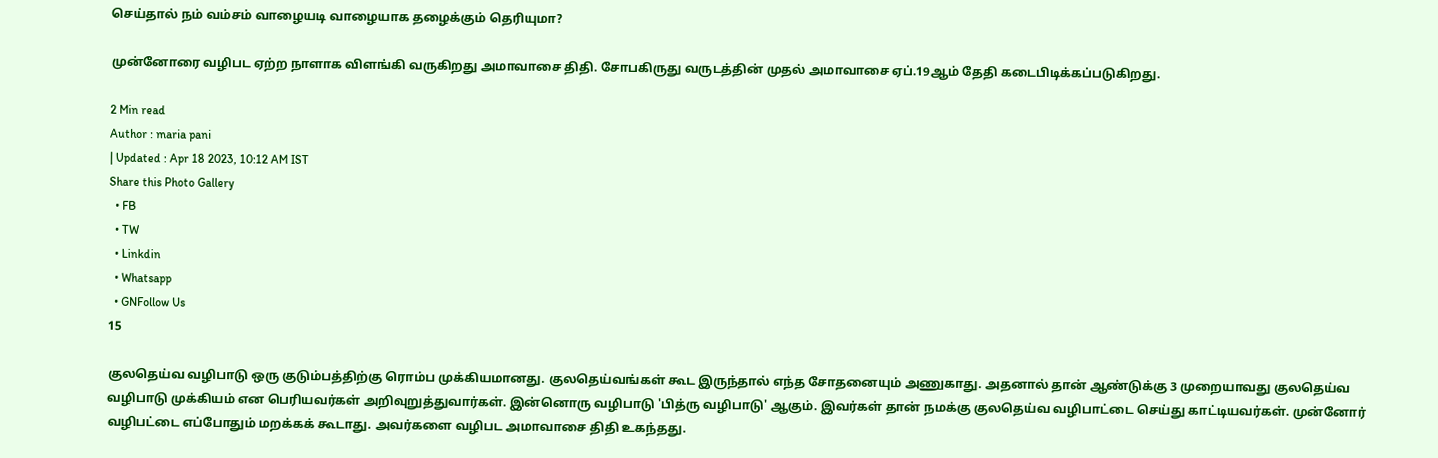செய்தால் நம் வம்சம் வாழையடி வாழையாக தழைக்கும் தெரியுமா?

முன்னோரை வழிபட ஏற்ற நாளாக விளங்கி வருகிறது அமாவாசை திதி. சோபகிருது வருடத்தின் முதல் அமாவாசை ஏப்.19ஆம் தேதி கடைபிடிக்கப்படுகிறது.

2 Min read
Author : maria pani
| Updated : Apr 18 2023, 10:12 AM IST
Share this Photo Gallery
  • FB
  • TW
  • Linkdin
  • Whatsapp
  • GNFollow Us
15

குலதெய்வ வழிபாடு ஒரு குடும்பத்திற்கு ரொம்ப முக்கியமானது. குலதெய்வங்கள் கூட இருந்தால் எந்த சோதனையும் அணுகாது. அதனால் தான் ஆண்டுக்கு 3 முறையாவது குலதெய்வ வழிபாடு முக்கியம் என பெரியவர்கள் அறிவுறுத்துவார்கள். இன்னொரு வழிபாடு 'பித்ரு வழிபாடு' ஆகும். இவர்கள் தான் நமக்கு குலதெய்வ வழிபாட்டை செய்து காட்டியவர்கள். முன்னோர் வழிபட்டை எப்போதும் மறக்கக் கூடாது. அவர்களை வழிபட அமாவாசை திதி உகந்தது.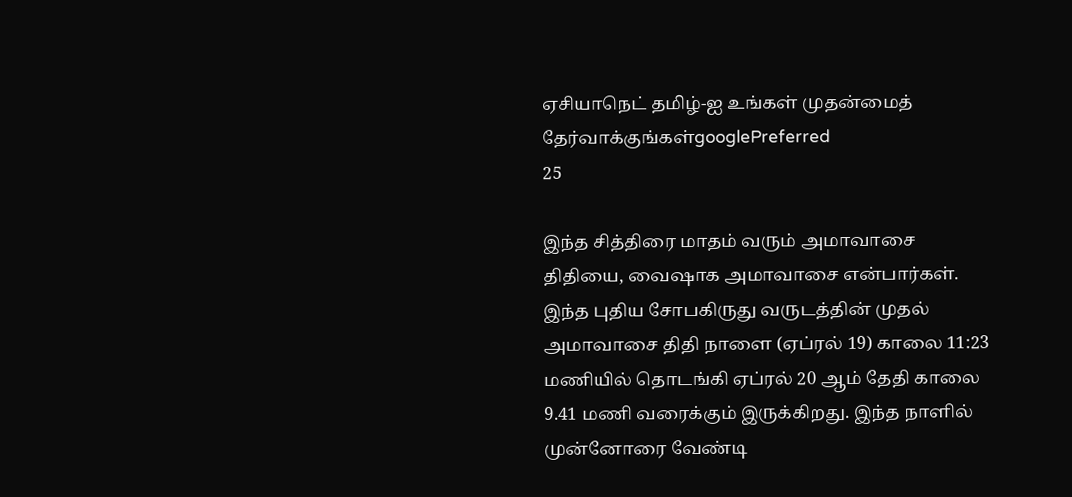ஏசியாநெட் தமிழ்-ஐ உங்கள் முதன்மைத் தேர்வாக்குங்கள்googlePreferred
25

இந்த சித்திரை மாதம் வரும் அமாவாசை திதியை, வைஷாக அமாவாசை என்பார்கள். இந்த புதிய சோபகிருது வருடத்தின் முதல் அமாவாசை திதி நாளை (ஏப்ரல் 19) காலை 11:23 மணியில் தொடங்கி ஏப்ரல் 20 ஆம் தேதி காலை 9.41 மணி வரைக்கும் இருக்கிறது. இந்த நாளில் முன்னோரை வேண்டி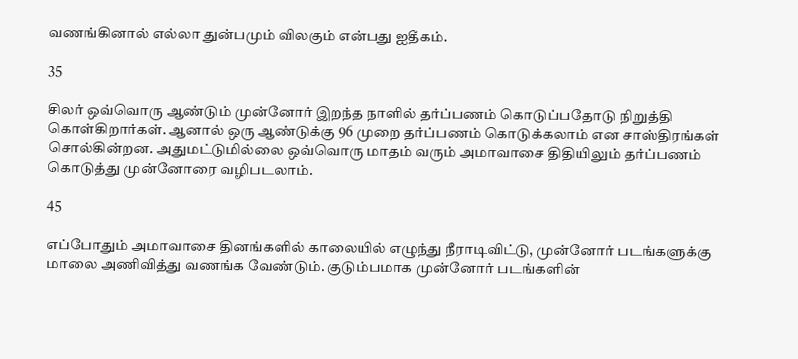வணங்கினால் எல்லா துன்பமும் விலகும் என்பது ஐதீகம்.

35

சிலர் ஒவ்வொரு ஆண்டும் முன்னோர் இறந்த நாளில் தர்ப்பணம் கொடுப்பதோடு நிறுத்தி கொள்கிறார்கள். ஆனால் ஒரு ஆண்டுக்கு 96 முறை தர்ப்பணம் கொடுக்கலாம் என சாஸ்திரங்கள் சொல்கின்றன. அதுமட்டுமில்லை ஒவ்வொரு மாதம் வரும் அமாவாசை திதியிலும் தர்ப்பணம் கொடுத்து முன்னோரை வழிபடலாம்.

45

எப்போதும் அமாவாசை தினங்களில் காலையில் எழுந்து நீராடிவிட்டு, முன்னோர் படங்களுக்கு மாலை அணிவித்து வணங்க வேண்டும். குடும்பமாக முன்னோர் படங்களின்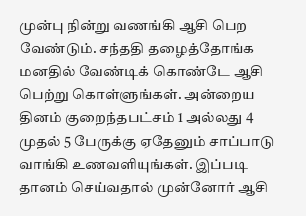முன்பு நின்று வணங்கி ஆசி பெற வேண்டும். சந்ததி தழைத்தோங்க மனதில் வேண்டிக் கொண்டே ஆசி பெற்று கொள்ளுங்கள். அன்றைய தினம் குறைந்தபட்சம் 1 அல்லது 4 முதல் 5 பேருக்கு ஏதேனும் சாப்பாடு வாங்கி உணவளியுங்கள். இப்படி தானம் செய்வதால் முன்னோர் ஆசி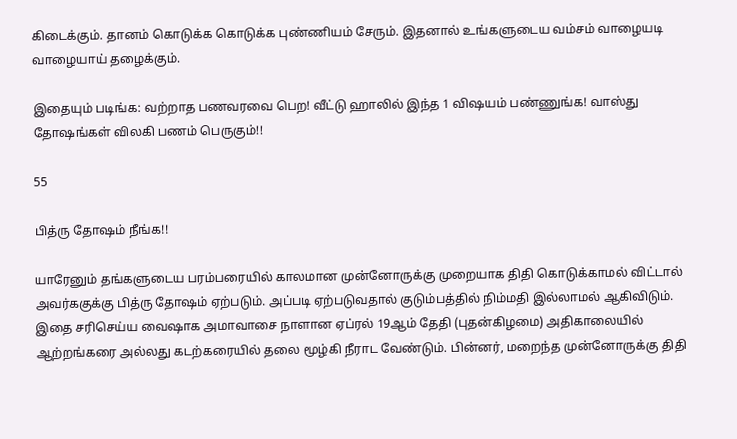கிடைக்கும். தானம் கொடுக்க கொடுக்க புண்ணியம் சேரும். இதனால் உங்களுடைய வம்சம் வாழையடி வாழையாய் தழைக்கும்.

இதையும் படிங்க: வற்றாத பணவரவை பெற! வீட்டு ஹாலில் இந்த 1 விஷயம் பண்ணுங்க! வாஸ்து தோஷங்கள் விலகி பணம் பெருகும்!!

55

பித்ரு தோஷம் நீங்க!!

யாரேனும் தங்களுடைய பரம்பரையில் காலமான முன்னோருக்கு முறையாக திதி கொடுக்காமல் விட்டால் அவர்ககுக்கு பித்ரு தோஷம் ஏற்படும். அப்படி ஏற்படுவதால் குடும்பத்தில் நிம்மதி இல்லாமல் ஆகிவிடும். இதை சரிசெய்ய வைஷாக அமாவாசை நாளான ஏப்ரல் 19ஆம் தேதி (புதன்கிழமை) அதிகாலையில் ஆற்றங்கரை அல்லது கடற்கரையில் தலை மூழ்கி நீராட வேண்டும். பின்னர், மறைந்த முன்னோருக்கு திதி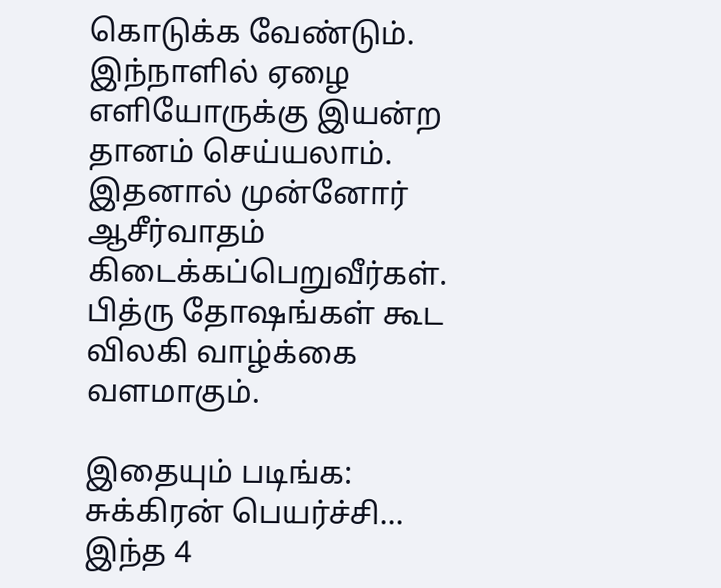கொடுக்க வேண்டும். இந்நாளில் ஏழை எளியோருக்கு இயன்ற தானம் செய்யலாம். இதனால் முன்னோர் ஆசீர்வாதம் கிடைக்கப்பெறுவீர்கள். பித்ரு தோஷங்கள் கூட விலகி வாழ்க்கை வளமாகும்.

இதையும் படிங்க: சுக்கிரன் பெயர்ச்சி... இந்த 4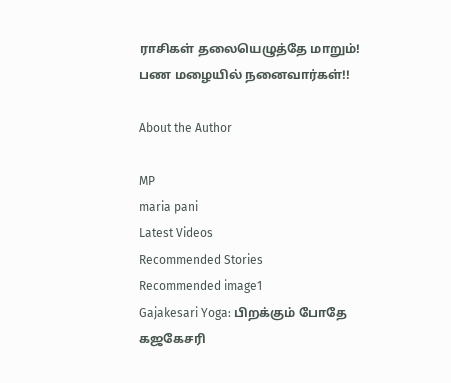ராசிகள் தலையெழுத்தே மாறும்! பண மழையில் நனைவார்கள்!!

About the Author

MP
maria pani
Latest Videos
Recommended Stories
Recommended image1
Gajakesari Yoga: பிறக்கும் போதே கஜகேசரி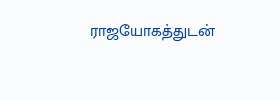ராஜயோகத்துடன்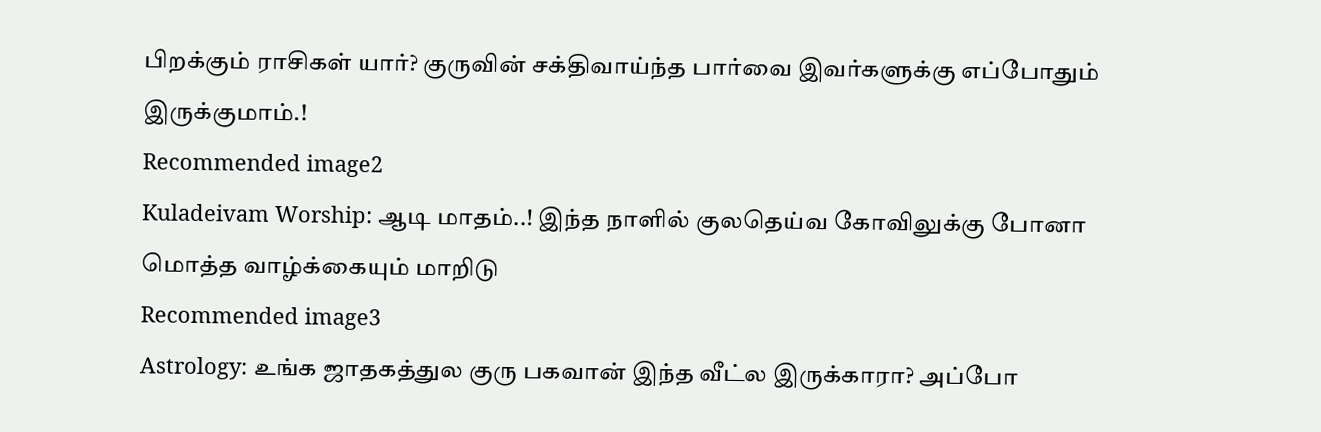பிறக்கும் ராசிகள் யார்? குருவின் சக்திவாய்ந்த பார்வை இவர்களுக்கு எப்போதும் இருக்குமாம்.!
Recommended image2
Kuladeivam Worship: ஆடி மாதம்..! இந்த நாளில் குலதெய்வ கோவிலுக்கு போனா மொத்த வாழ்க்கையும் மாறிடு
Recommended image3
Astrology: உங்க ஜாதகத்துல குரு பகவான் இந்த வீட்ல இருக்காரா? அப்போ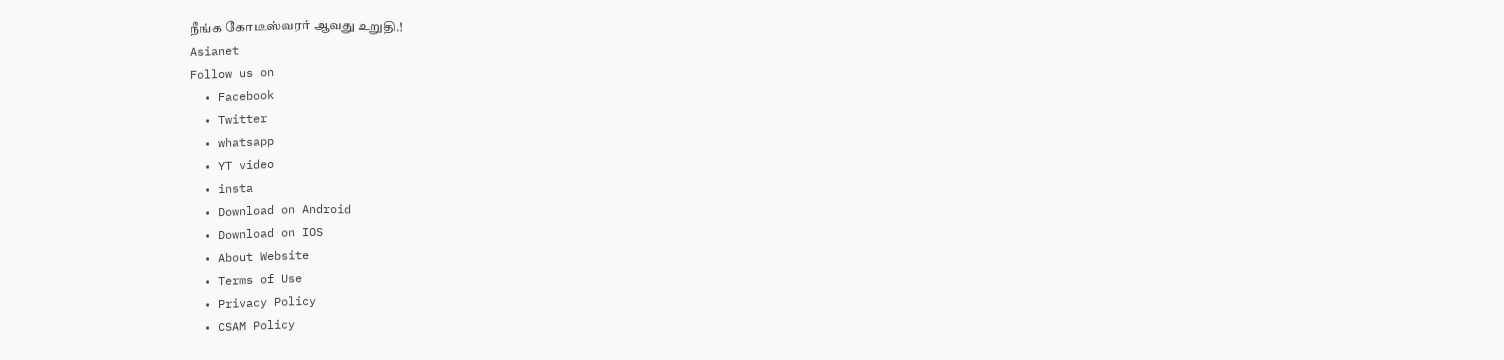நீங்க கோடீஸ்வரர் ஆவது உறுதி.!
Asianet
Follow us on
  • Facebook
  • Twitter
  • whatsapp
  • YT video
  • insta
  • Download on Android
  • Download on IOS
  • About Website
  • Terms of Use
  • Privacy Policy
  • CSAM Policy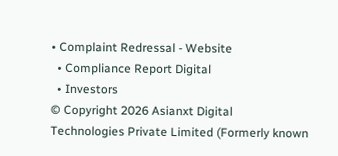• Complaint Redressal - Website
  • Compliance Report Digital
  • Investors
© Copyright 2026 Asianxt Digital Technologies Private Limited (Formerly known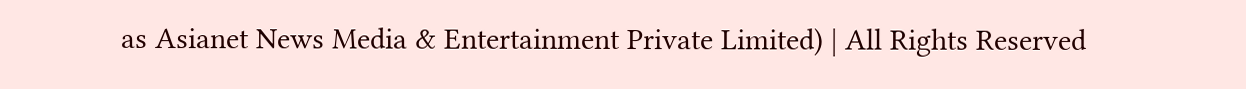as Asianet News Media & Entertainment Private Limited) | All Rights Reserved